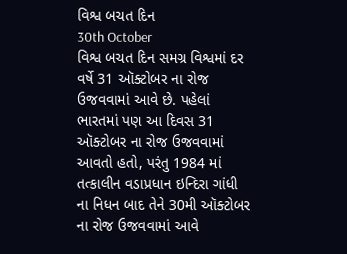વિશ્વ બચત દિન
30th October
વિશ્વ બચત દિન સમગ્ર વિશ્વમાં દર વર્ષે 31 ઑક્ટોબર ના રોજ ઉજવવામાં આવે છે. પહેલાં ભારતમાં પણ આ દિવસ 31 ઑક્ટોબર ના રોજ ઉજવવામાં આવતો હતો, પરંતુ 1984 માં તત્કાલીન વડાપ્રધાન ઇન્દિરા ગાંધી ના નિધન બાદ તેને 30મી ઑક્ટોબર ના રોજ ઉજવવામાં આવે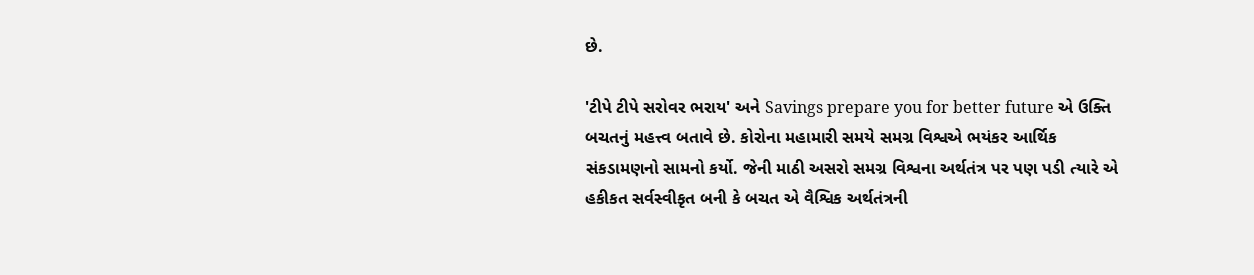છે.

'ટીપે ટીપે સરોવર ભરાય' અને Savings prepare you for better future એ ઉક્તિ બચતનું મહત્ત્વ બતાવે છે. કોરોના મહામારી સમયે સમગ્ર વિશ્વએ ભયંકર આર્થિક સંકડામણનો સામનો કર્યો. જેની માઠી અસરો સમગ્ર વિશ્વના અર્થતંત્ર પર પણ પડી ત્યારે એ હકીકત સર્વસ્વીકૃત બની કે બચત એ વૈશ્વિક અર્થતંત્રની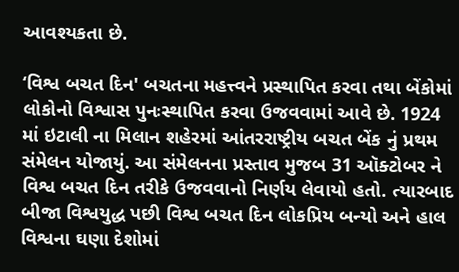આવશ્યકતા છે.

‘વિશ્વ બચત દિન' બચતના મહત્ત્વને પ્રસ્થાપિત કરવા તથા બેંકોમાં લોકોનો વિશ્વાસ પુનઃસ્થાપિત કરવા ઉજવવામાં આવે છે. 1924 માં ઇટાલી ના મિલાન શહેરમાં આંતરરાષ્ટ્રીય બચત બેંક નું પ્રથમ સંમેલન યોજાયું. આ સંમેલનના પ્રસ્તાવ મુજબ 31 ઑક્ટોબર ને વિશ્વ બચત દિન તરીકે ઉજવવાનો નિર્ણય લેવાયો હતો. ત્યારબાદ બીજા વિશ્વયુદ્ધ પછી વિશ્વ બચત દિન લોકપ્રિય બન્યો અને હાલ વિશ્વના ઘણા દેશોમાં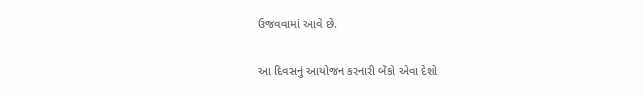ઉજવવામાં આવે છે.

આ દિવસનું આયોજન કરનારી બેંકો એવા દેશો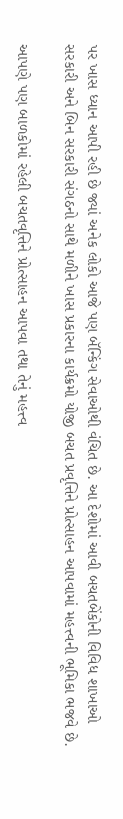પર ખાસ ધ્યાન આપી રહી છે જ્યાં અનેક લોકો આજે પણ બૅન્કિંગ સેવાઓથી વંચિત છે. આ દેશોમાં આવી બચતબેંકોની વિવિધ શાખાઓ સરકારી અને બિન સરકારી સંગઠનો સાથે મળીને ખાસ પ્રકારના કાર્યક્રમો યોજી બચત પ્રવૃત્તિને પ્રોત્સાહન આપવામાં મહત્ત્વની ભૂમિકા ભજવે છે.

આપણે પણ બાળકોમાં રહેલી બચતવૃત્તિને પ્રોત્સાહન આપવા તથા તેનું મહત્ત્વ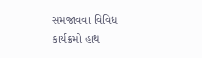સમજાવવા વિવિધ કાર્યક્રમો હાથ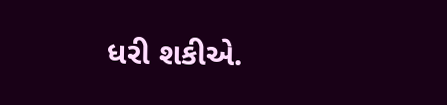ધરી શકીએ.